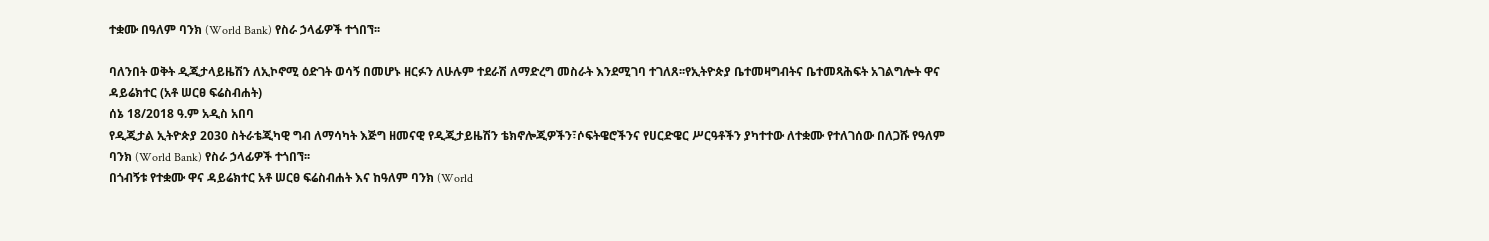ተቋሙ በዓለም ባንክ (World Bank) የስራ ኃላፊዎች ተጎበኘ፡፡

ባለንበት ወቅት ዲጂታላይዜሽን ለኢኮኖሚ ዕድገት ወሳኝ በመሆኑ ዘርፉን ለሁሉም ተደራሽ ለማድረግ መስራት እንደሚገባ ተገለጸ፡፡የኢትዮጵያ ቤተመዛግብትና ቤተመጻሕፍት አገልግሎት ዋና ዳይሬክተር (አቶ ሠርፀ ፍሬስብሐት)
ሰኔ 18/2018 ዓ.ም አዲስ አበባ
የዲጂታል ኢትዮጵያ 2030 ስትራቴጂካዊ ግብ ለማሳካት እጅግ ዘመናዊ የዲጂታይዜሽን ቴክኖሎጂዎችን፣ሶፍትዌሮችንና የሀርድዌር ሥርዓቶችን ያካተተው ለተቋሙ የተለገሰው በለጋሹ የዓለም ባንክ (World Bank) የስራ ኃላፊዎች ተጎበኘ፡፡
በጎብኝቱ የተቋሙ ዋና ዳይሬክተር አቶ ሠርፀ ፍሬስብሐት እና ከዓለም ባንክ (World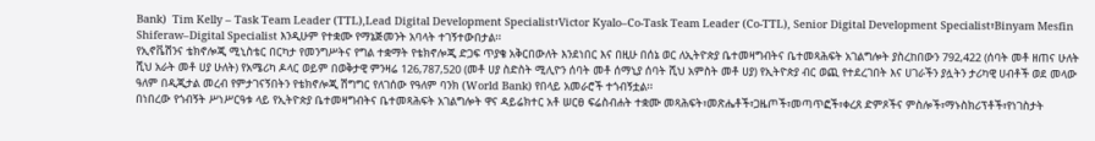Bank)  Tim Kelly – Task Team Leader (TTL),Lead Digital Development Specialist፣Victor Kyalo–Co-Task Team Leader (Co-TTL), Senior Digital Development Specialist፣Binyam Mesfin Shiferaw–Digital Specialist እንዲሁም የተቋሙ የማኔጅመንት አባላት ተገኝተውበታል፡፡
የኢኖቬሽንና ቴክኖሎጂ ሚኒስቴር በርካታ የመንግሥትና የግል ተቋማት የቴክኖሎጂ ድጋፍ ጥያቄ አቅርበውለት እንደነበር እና በዚሁ በሰኔ ወር ለኢትዮጵያ ቤተመዛግብትና ቤተመጻሕፍት አገልግሎት ያስረከበውን 792,422 (ሰባት መቶ ዘጠና ሁለት ሺህ አራት መቶ ሀያ ሁለት) የአሜሪካ ዶላር ወይም በወቅታዊ ምንዛሬ 126,787,520 (መቶ ሀያ ስድስት ሚሊዮን ሰባት መቶ ሰማኒያ ሰባት ሺህ አምስት መቶ ሀያ) የኢትዮጵያ ብር ወጪ የተደረገበት እና ሀገራችን ያሏትን ታሪካዊ ሀብቶች ወደ መላው ዓለም በዲጂታል መረብ የምታገናኝበትን የቴክኖሎጂ ሽግግር የለገሰው የዓለም ባንክ (World Bank) የበላይ አመራሮች ተጎብኝቷል፡፡
በነበረው የጎብኝት ሥነሥርዓቱ ላይ የኢትዮጵያ ቤተመዛግብትና ቤተመጻሕፍት አገልግሎት ዋና ዳይሬክተር አቶ ሠርፀ ፍሬስብሐት ተቋሙ መጻሕፍት፣መጽሔቶች፣ጋዜጦች፣መጣጥፎች፣ቀረጸ ድምጾችና ምስሎች፣ማኑስክሪፕቶች፣የነገስታት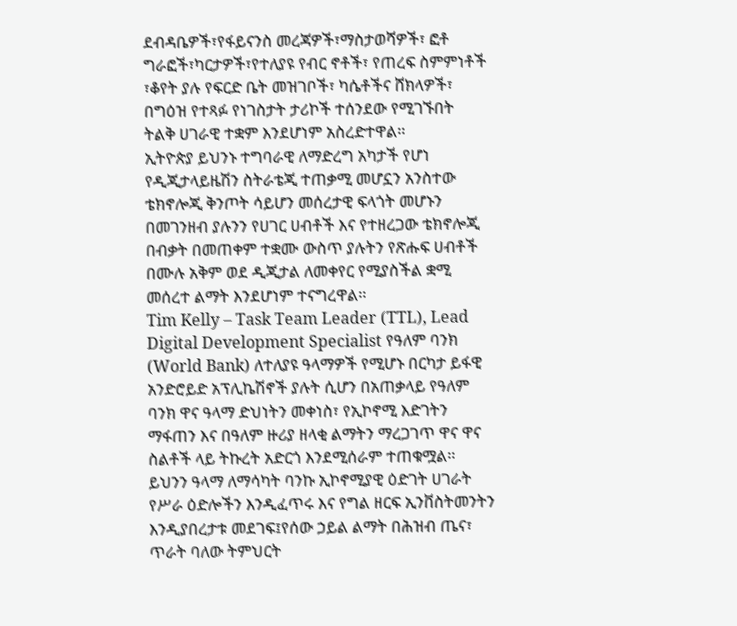ደብዳቤዎች፣የፋይናንስ መረጃዎች፣ማስታወሻዎች፣ ፎቶ ግራፎች፣ካርታዎች፣የተለያዩ የብር ኖቶች፣ የጠረፍ ስምምነቶች ፣ቆየት ያሉ የፍርድ ቤት መዝገቦች፣ ካሴቶችና ሸክላዎች፣ በግዕዝ የተጻፉ የነገስታት ታሪኮች ተሰንደው የሚገኙበት  ትልቅ ሀገራዊ ተቋም እንደሆነም አስረድተዋል፡፡
ኢትዮጵያ ይህንኑ ተግባራዊ ለማድረግ አካታች የሆነ የዲጂታላይዜሽን ስትራቴጂ ተጠቃሚ መሆኗን አንስተው ቴክኖሎጂ ቅንጦት ሳይሆን መሰረታዊ ፍላጎት መሆኑን በመገንዘብ ያሉንን የሀገር ሀብቶች እና የተዘረጋው ቴክኖሎጂ በብቃት በመጠቀም ተቋሙ ውስጥ ያሉትን የጽሑፍ ሀብቶች በሙሉ አቅም ወደ ዲጂታል ለመቀየር የሚያስችል ቋሚ መሰረተ ልማት እንደሆነም ተናግረዋል፡፡
Tim Kelly – Task Team Leader (TTL), Lead Digital Development Specialist የዓለም ባንክ (World Bank) ለተለያዩ ዓላማዎች የሚሆኑ በርካታ ይፋዊ አንድሮይድ አፕሊኬሽኖች ያሉት ሲሆን በአጠቃላይ የዓለም ባንክ ዋና ዓላማ ድህነትን መቀነስ፣ የኢኮኖሚ እድገትን ማፋጠን እና በዓለም ዙሪያ ዘላቂ ልማትን ማረጋገጥ ዋና ዋና ስልቶች ላይ ትኩረት አድርጎ እንደሚሰራም ተጠቁሟል፡፡
ይህንን ዓላማ ለማሳካት ባንኩ ኢኮኖሚያዊ ዕድገት ሀገራት የሥራ ዕድሎችን እንዲፈጥሩ እና የግል ዘርፍ ኢንቨስትመንትን እንዲያበረታቱ መደገፍ፤የሰው ኃይል ልማት በሕዝብ ጤና፣ ጥራት ባለው ትምህርት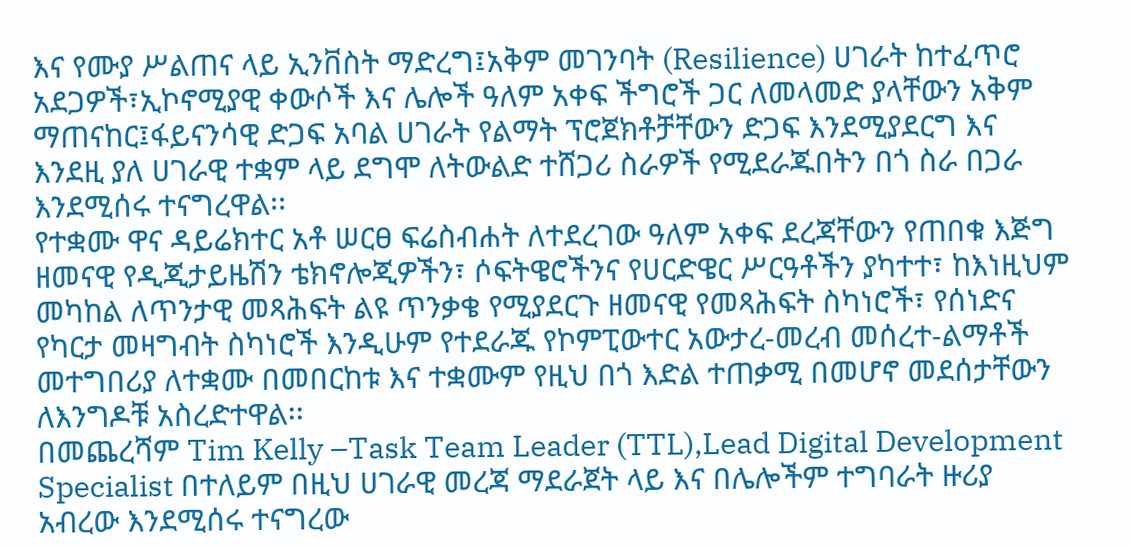እና የሙያ ሥልጠና ላይ ኢንቨስት ማድረግ፤አቅም መገንባት (Resilience) ሀገራት ከተፈጥሮ አደጋዎች፣ኢኮኖሚያዊ ቀውሶች እና ሌሎች ዓለም አቀፍ ችግሮች ጋር ለመላመድ ያላቸውን አቅም ማጠናከር፤ፋይናንሳዊ ድጋፍ አባል ሀገራት የልማት ፕሮጀክቶቻቸውን ድጋፍ እንደሚያደርግ እና እንደዚ ያለ ሀገራዊ ተቋም ላይ ደግሞ ለትውልድ ተሸጋሪ ስራዎች የሚደራጁበትን በጎ ስራ በጋራ እንደሚሰሩ ተናግረዋል፡፡
የተቋሙ ዋና ዳይሬክተር አቶ ሠርፀ ፍሬስብሐት ለተደረገው ዓለም አቀፍ ደረጃቸውን የጠበቁ እጅግ ዘመናዊ የዲጂታይዜሽን ቴክኖሎጂዎችን፣ ሶፍትዌሮችንና የሀርድዌር ሥርዓቶችን ያካተተ፣ ከእነዚህም መካከል ለጥንታዊ መጻሕፍት ልዩ ጥንቃቄ የሚያደርጉ ዘመናዊ የመጻሕፍት ስካነሮች፣ የሰነድና የካርታ መዛግብት ስካነሮች እንዲሁም የተደራጁ የኮምፒውተር አውታረ-መረብ መሰረተ-ልማቶች መተግበሪያ ለተቋሙ በመበርከቱ እና ተቋሙም የዚህ በጎ እድል ተጠቃሚ በመሆኖ መደሰታቸውን ለእንግዶቹ አስረድተዋል፡፡
በመጨረሻም Tim Kelly –Task Team Leader (TTL),Lead Digital Development Specialist በተለይም በዚህ ሀገራዊ መረጃ ማደራጀት ላይ እና በሌሎችም ተግባራት ዙሪያ አብረው እንደሚሰሩ ተናግረው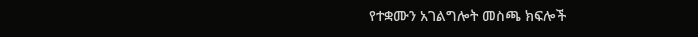የተቋሙን አገልግሎት መስጫ ክፍሎች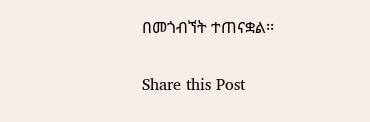በመጎብኘት ተጠናቋል፡፡


Share this Post